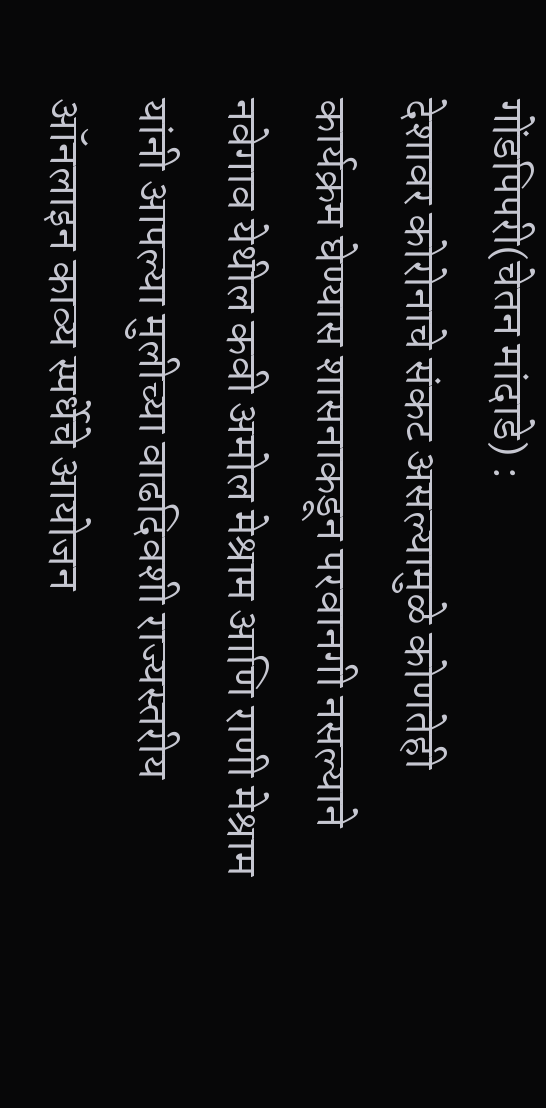गोंडपिपरी(चेतन मांदाडे) :
देशावर कोरोनाचे संकट असल्यामुळे कोणतेही कार्यक्रम घेण्यास शासनाकडून परवानगी नसल्याने नवेगाव येथील कवी अमोल मेश्राम आणि राणी मेश्राम यांनी आपल्या मुलीच्या वाढदिवशी राज्यस्तरीय ऑनलाइन काव्य स्पर्धेचे आयोजन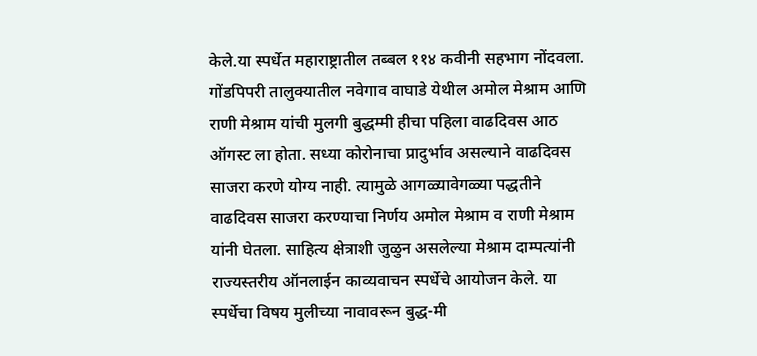केले.या स्पर्धेत महाराष्ट्रातील तब्बल ११४ कवीनी सहभाग नोंदवला.
गोंडपिपरी तालुक्यातील नवेगाव वाघाडे येथील अमोल मेश्राम आणि राणी मेश्राम यांची मुलगी बुद्धम्मी हीचा पहिला वाढदिवस आठ ऑगस्ट ला होता. सध्या कोरोनाचा प्रादुर्भाव असल्याने वाढदिवस साजरा करणे योग्य नाही. त्यामुळे आगळ्यावेगळ्या पद्धतीने वाढदिवस साजरा करण्याचा निर्णय अमोल मेश्राम व राणी मेश्राम यांनी घेतला. साहित्य क्षेत्राशी जुळुन असलेल्या मेश्राम दाम्पत्यांनी राज्यस्तरीय ऑनलाईन काव्यवाचन स्पर्धेचे आयोजन केले. या स्पर्धेचा विषय मुलीच्या नावावरून बुद्ध-मी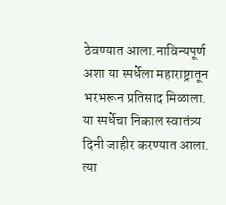ठेवण्यात आला.नाविन्यपूर्ण अशा या स्पर्धेला महाराष्ट्रातून भरभरून प्रतिसाद मिळाला.
या स्पर्धेचा निकाल स्वातंत्र्य दिनी जाहीर करण्यात आला. त्या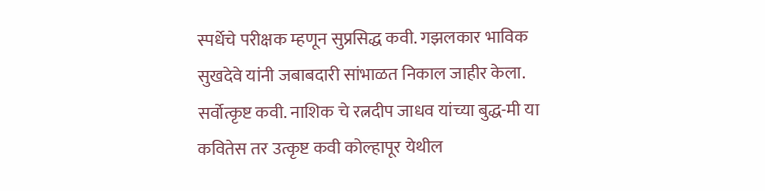स्पर्धेचे परीक्षक म्हणून सुप्रसिद्ध कवी. गझलकार भाविक सुखदेवे यांनी जबाबदारी सांभाळत निकाल जाहीर केला. सर्वोत्कृष्ट कवी. नाशिक चे रत्नदीप जाधव यांच्या बुद्ध-मी या कवितेस तर उत्कृष्ट कवी कोल्हापूर येथील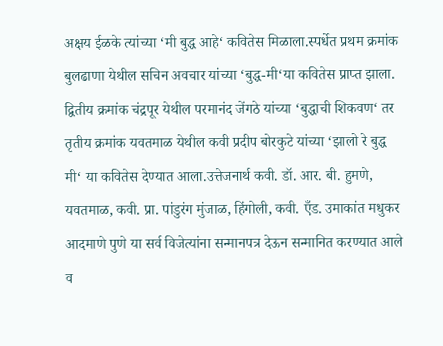अक्षय ईळके त्यांच्या ‘मी बुद्ध आहे‘ कवितेस मिळाला.स्पर्धेत प्रथम क्रमांक बुलढाणा येथील सचिन अवचार यांच्या ‘बुद्ध-मी‘या कवितेस प्राप्त झाला. द्वितीय क्रमांक चंद्रपूर येथील परमानंद जेंगठे यांच्या ‘बुद्धाची शिकवण‘ तर तृतीय क्रमांक यवतमाळ येथील कवी प्रदीप बोरकुटे यांच्या ‘झालो रे बुद्ध मी‘ या कवितेस देण्यात आला.उत्तेजनार्थ कवी. डॉ. आर. बी. हुमणे, यवतमाळ, कवी. प्रा. पांडुरंग मुंजाळ, हिंगोली, कवी. एँड. उमाकांत मधुकर आदमाणे पुणे या सर्व विजेत्यांना सन्मानपत्र देऊन सन्मानित करण्यात आले व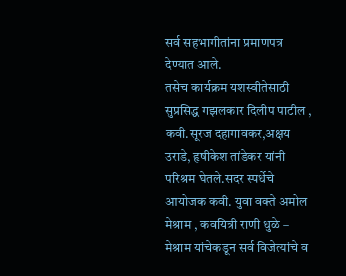सर्व सहभागीतांना प्रमाणपत्र देण्यात आले.
तसेच कार्यक्रम यशस्वीतेसाठी सुप्रसिद्ध गझलकार दिलीप पाटील , कवी.सूरज दहागावकर,अक्षय उराडे, हृषीकेश तांडेकर यांनी परिश्रम घेतले.सदर स्पर्धेचे आयोजक कवी. युवा वक्ते अमोल मेश्राम , कवयित्री राणी धुळे – मेश्राम यांचेकडून सर्व विजेत्यांचे व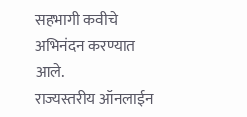सहभागी कवीचे अभिनंदन करण्यात आले.
राज्यस्तरीय ऑनलाईन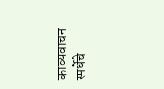काव्यवाचन स्पर्धेचे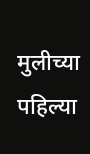मुलीच्या पहिल्या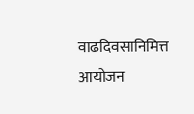वाढदिवसानिमित्त आयोजन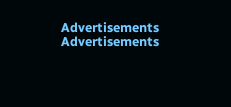Advertisements
Advertisements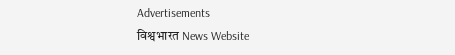Advertisements
विश्वभारत News Website